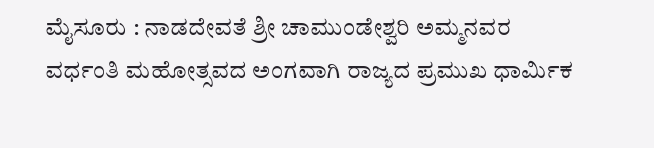ಮೈಸೂರು : ನಾಡದೇವತೆ ಶ್ರೀ ಚಾಮುಂಡೇಶ್ವರಿ ಅಮ್ಮನವರ ವರ್ಧಂತಿ ಮಹೋತ್ಸವದ ಅಂಗವಾಗಿ ರಾಜ್ಯದ ಪ್ರಮುಖ ಧಾರ್ಮಿಕ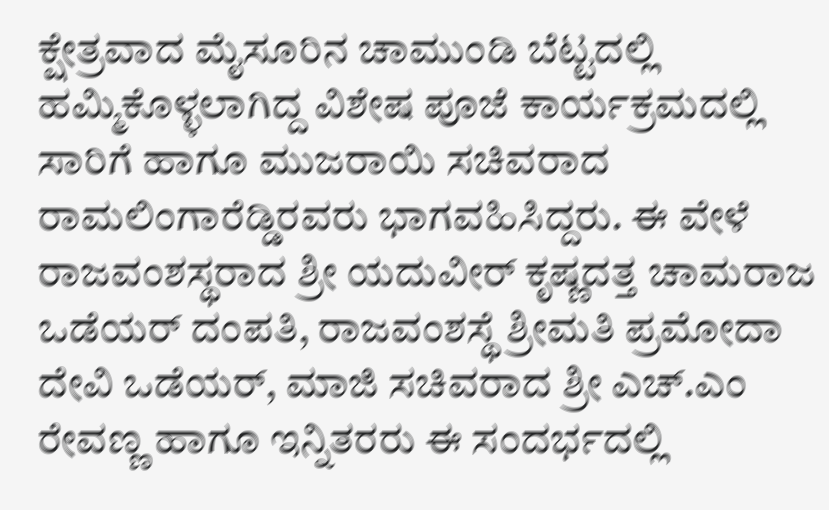ಕ್ಷೇತ್ರವಾದ ಮೈಸೂರಿನ ಚಾಮುಂಡಿ ಬೆಟ್ಟದಲ್ಲಿ ಹಮ್ಮಿಕೊಳ್ಳಲಾಗಿದ್ದ ವಿಶೇಷ ಪೂಜೆ ಕಾರ್ಯಕ್ರಮದಲ್ಲಿ ಸಾರಿಗೆ ಹಾಗೂ ಮುಜರಾಯಿ ಸಚಿವರಾದ ರಾಮಲಿಂಗಾರೆಡ್ಡಿರವರು ಭಾಗವಹಿಸಿದ್ದರು. ಈ ವೇಳೆ ರಾಜವಂಶಸ್ಥರಾದ ಶ್ರೀ ಯದುವೀರ್ ಕೃಷ್ಣದತ್ತ ಚಾಮರಾಜ ಒಡೆಯರ್ ದಂಪತಿ, ರಾಜವಂಶಸ್ಥೆ ಶ್ರೀಮತಿ ಪ್ರಮೋದಾ ದೇವಿ ಒಡೆಯರ್, ಮಾಜಿ ಸಚಿವರಾದ ಶ್ರೀ ಎಚ್.ಎಂ ರೇವಣ್ಣ ಹಾಗೂ ಇನ್ನಿತರರು ಈ ಸಂದರ್ಭದಲ್ಲಿ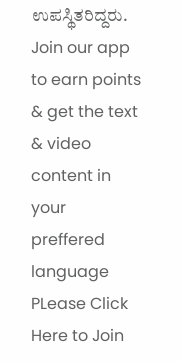ಉಪಸ್ಥಿತರಿದ್ದರು.
Join our app to earn points & get the text & video content in your preffered language
PLease Click Here to Join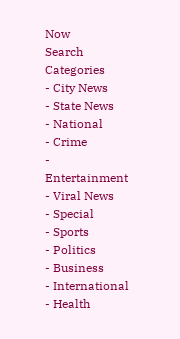Now
Search
Categories
- City News
- State News
- National
- Crime
- Entertainment
- Viral News
- Special
- Sports
- Politics
- Business
- International
- Health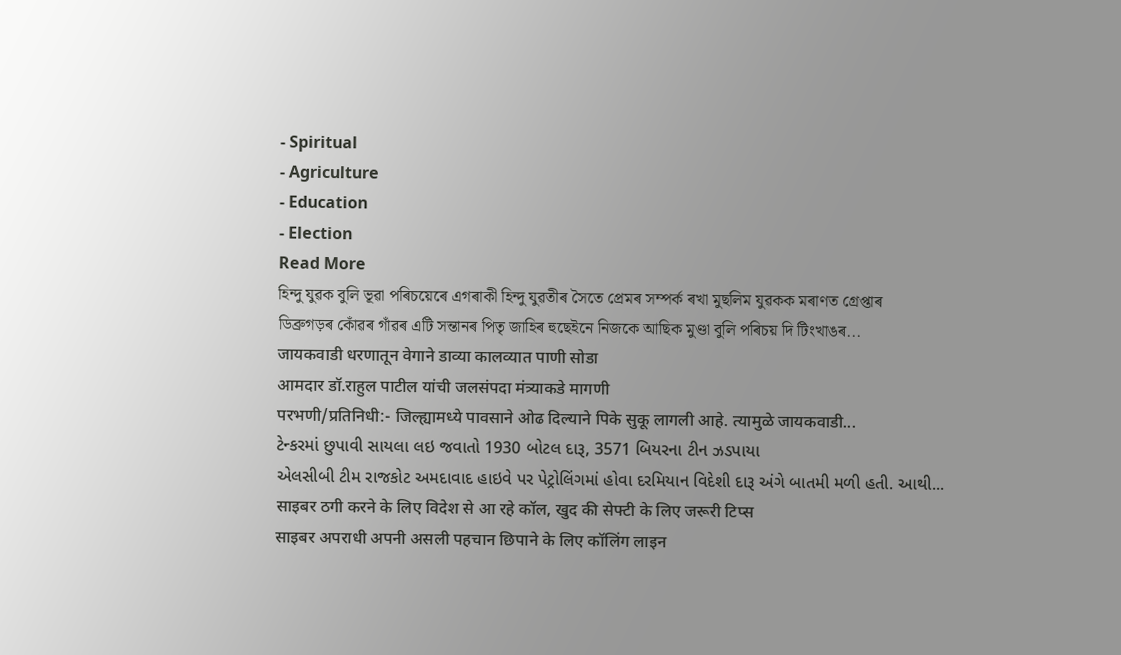- Spiritual
- Agriculture
- Education
- Election
Read More
হিন্দু যুৱক বুলি ভূৱা পৰিচয়েৰে এগৰাকী হিন্দু যুৱতীৰ সৈতে প্ৰেমৰ সম্পৰ্ক ৰখা মুছলিম যুৱকক মৰাণত গ্ৰেপ্তাৰ
ডিব্ৰুগড়ৰ কোঁৱৰ গাঁৱৰ এটি সন্তানৰ পিতৃ জাহিৰ হুছেইনে নিজকে আছিক মুণ্ডা বুলি পৰিচয় দি টিংখাঙৰ...
जायकवाडी धरणातून वेगाने डाव्या कालव्यात पाणी सोडा
आमदार डॉ.राहुल पाटील यांची जलसंपदा मंत्र्याकडे मागणी
परभणी/प्रतिनिधी:- जिल्ह्यामध्ये पावसाने ओढ दिल्याने पिके सुकू लागली आहे. त्यामुळे जायकवाडी...
ટેન્કરમાં છુપાવી સાયલા લઇ જવાતો 1930 બોટલ દારૂ, 3571 બિયરના ટીન ઝડપાયા
એલસીબી ટીમ રાજકોટ અમદાવાદ હાઇવે પર પેટ્રોલિંગમાં હોવા દરમિયાન વિદેશી દારૂ અંગે બાતમી મળી હતી. આથી...
साइबर ठगी करने के लिए विदेश से आ रहे कॉल, खुद की सेफ्टी के लिए जरूरी टिप्स
साइबर अपराधी अपनी असली पहचान छिपाने के लिए कॉलिंग लाइन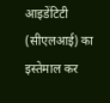आइडेंटिटी (सीएलआई) का इस्तेमाल कर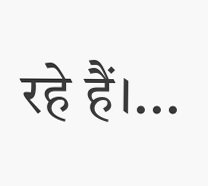रहे हैं।...